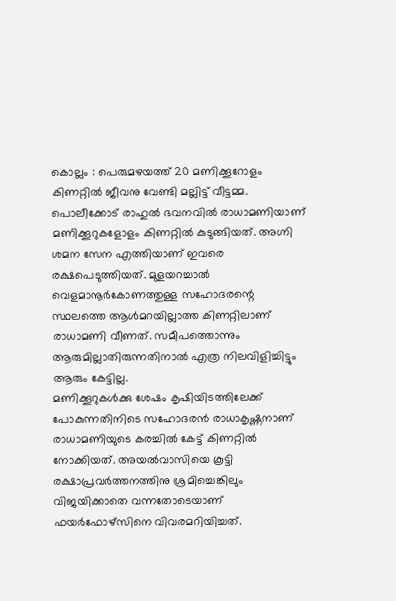കൊല്ലം : പെരുമഴയത്ത് 20 മണിക്കൂറോളം കിണറ്റിൽ ജീവനു വേണ്ടി മല്ലിട്ട് വീട്ടമ്മ. പൊലീക്കോട് രാഹുൽ ഭവനവിൽ രാധാമണിയാണ് മണിക്കൂറുകളോളം കിണറ്റിൽ കുടുങ്ങിയത്. അഗ്നി ശമന സേന എത്തിയാണ് ഇവരെ രക്ഷപെടുത്തിയത്. മുളയറച്ചാൽ വെളമാനൂർകോണത്തുള്ള സഹോദരന്റെ സ്ഥലത്തെ ആൾമറയില്ലാത്ത കിണറ്റിലാണ് രാധാമണി വീണത്. സമീപത്തൊന്നും ആരുമില്ലാതിരുന്നതിനാൽ എത്ര നിലവിളിച്ചിട്ടും ആരും കേട്ടില്ല.
മണിക്കൂറുകൾക്കു ശേഷം കൃഷിയിടത്തിലേക്ക് പോകുന്നതിനിടെ സഹോദരൻ രാധാകൃഷ്ണനാണ് രാധാമണിയുടെ കരച്ചിൽ കേട്ട് കിണറ്റിൽ നോക്കിയത്. അയൽവാസിയെ കൂട്ടി രക്ഷാപ്രവർത്തനത്തിനു ശ്രമിച്ചെങ്കിലും വിജയിക്കാതെ വന്നതോടെയാണ് ഫയർഫോഴ്സിനെ വിവരമറിയിച്ചത്.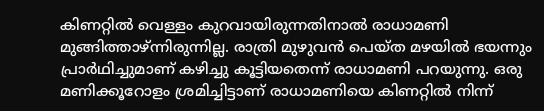കിണറ്റിൽ വെള്ളം കുറവായിരുന്നതിനാൽ രാധാമണി മുങ്ങിത്താഴ്ന്നിരുന്നില്ല. രാത്രി മുഴുവൻ പെയ്ത മഴയിൽ ഭയന്നും പ്രാർഥിച്ചുമാണ് കഴിച്ചു കൂട്ടിയതെന്ന് രാധാമണി പറയുന്നു. ഒരു മണിക്കൂറോളം ശ്രമിച്ചിട്ടാണ് രാധാമണിയെ കിണറ്റിൽ നിന്ന്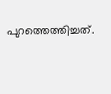പുറത്തെത്തിച്ചത്.